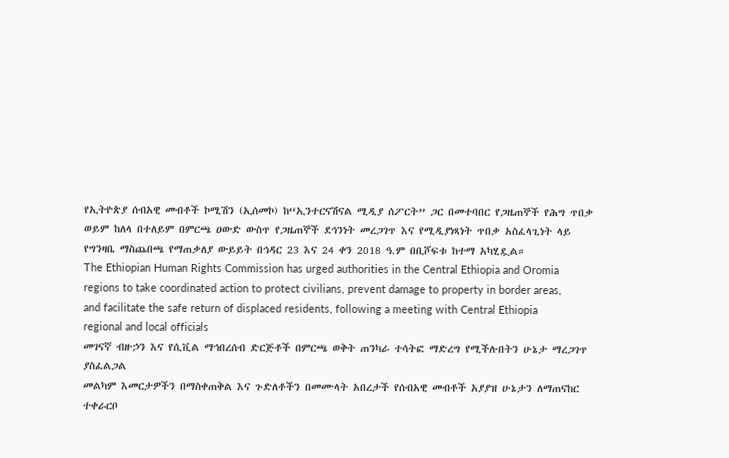የኢትዮጵያ ሰብአዊ መብቶች ኮሚሽን (ኢሰመኮ) ከ“ኢንተርናሽናል ሚዲያ ሰፖርት” ጋር በመተባበር የጋዜጠኞች የሕግ ጥበቃ ወይም ከለላ በተለይም በምርጫ ዐውድ ውስጥ የጋዜጠኞች ደኅንነት መረጋገጥ እና የሚዲያነጻነት ጥበቃ አስፈላጊነት ላይ የግንዛቤ ማስጨበጫ የማጠቃለያ ውይይት በኅዳር 23 እና 24 ቀን 2018 ዓ.ም በቢሾፍቱ ከተማ አካሂዷል።
The Ethiopian Human Rights Commission has urged authorities in the Central Ethiopia and Oromia regions to take coordinated action to protect civilians, prevent damage to property in border areas, and facilitate the safe return of displaced residents, following a meeting with Central Ethiopia regional and local officials
መገናኛ ብዙኃን እና የሲቪል ማኅበረሰብ ድርጅቶች በምርጫ ወቅት ጠንካራ ተሳትፎ ማድረግ የሚችሉበትን ሁኔታ ማረጋገጥ ያስፈልጋል
መልካም እመርታዎችን በማስቀጠቅል እና ጉድለቶችን በመሙላት አበረታች የሰብአዊ መብቶች አያያዝ ሁኔታን ለማጠናከር ተቀራርቦ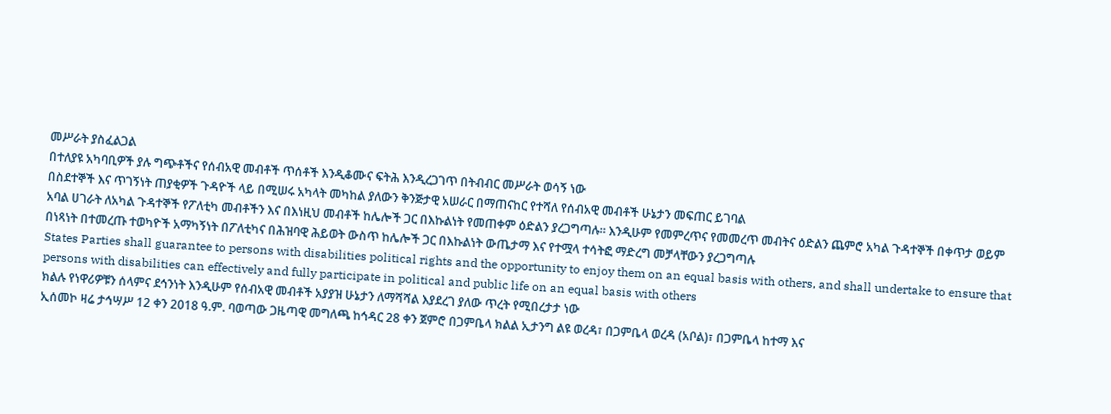መሥራት ያስፈልጋል
በተለያዩ አካባቢዎች ያሉ ግጭቶችና የሰብአዊ መብቶች ጥሰቶች እንዲቆሙና ፍትሕ እንዲረጋገጥ በትብብር መሥራት ወሳኝ ነው
በስደተኞች እና ጥገኝነት ጠያቂዎች ጉዳዮች ላይ በሚሠሩ አካላት መካከል ያለውን ቅንጅታዊ አሠራር በማጠናከር የተሻለ የሰብአዊ መብቶች ሁኔታን መፍጠር ይገባል
አባል ሀገራት ለአካል ጉዳተኞች የፖለቲካ መብቶችን እና በእነዚህ መብቶች ከሌሎች ጋር በእኩልነት የመጠቀም ዕድልን ያረጋግጣሉ። እንዲሁም የመምረጥና የመመረጥ መብትና ዕድልን ጨምሮ አካል ጉዳተኞች በቀጥታ ወይም በነጻነት በተመረጡ ተወካዮች አማካኝነት በፖለቲካና በሕዝባዊ ሕይወት ውስጥ ከሌሎች ጋር በእኩልነት ውጤታማ እና የተሟላ ተሳትፎ ማድረግ መቻላቸውን ያረጋግጣሉ
States Parties shall guarantee to persons with disabilities political rights and the opportunity to enjoy them on an equal basis with others, and shall undertake to ensure that persons with disabilities can effectively and fully participate in political and public life on an equal basis with others
ክልሉ የነዋሪዎቹን ሰላምና ደኅንነት እንዲሁም የሰብአዊ መብቶች አያያዝ ሁኔታን ለማሻሻል እያደረገ ያለው ጥረት የሚበረታታ ነው
ኢሰመኮ ዛሬ ታኅሣሥ 12 ቀን 2018 ዓ.ም. ባወጣው ጋዜጣዊ መግለጫ ከኅዳር 28 ቀን ጀምሮ በጋምቤላ ክልል ኢታንግ ልዩ ወረዳ፣ በጋምቤላ ወረዳ (አቦል)፣ በጋምቤላ ከተማ እና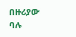በዙሪያው ባሉ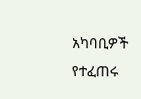አካባቢዎች የተፈጠሩ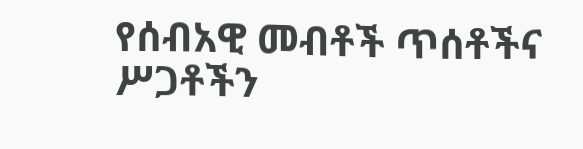የሰብአዊ መብቶች ጥሰቶችና ሥጋቶችን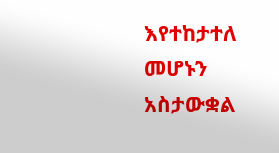እየተከታተለ መሆኑን አስታውቋል